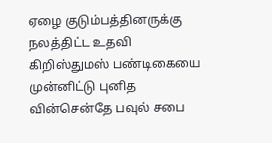ஏழை குடும்பத்தினருக்கு நலத்திட்ட உதவி
கிறிஸ்துமஸ் பண்டிகையை முன்னிட்டு புனித வின்சென்தே பவுல் சபை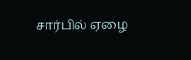சார்பில் ஏழை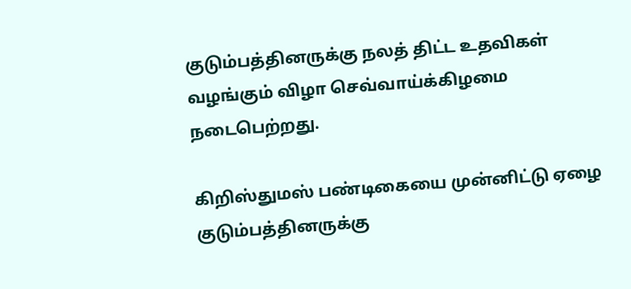குடும்பத்தினருக்கு நலத் திட்ட உதவிகள் வழங்கும் விழா செவ்வாய்க்கிழமை நடைபெற்றது.

கிறிஸ்துமஸ் பண்டிகையை முன்னிட்டு ஏழை குடும்பத்தினருக்கு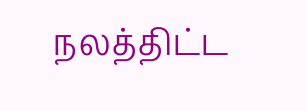நலத்திட்ட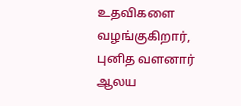உதவிகளை வழங்குகிறார், புனித வளனார் ஆலய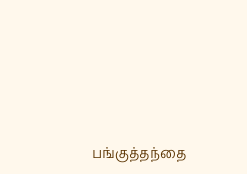பங்குத்தந்தை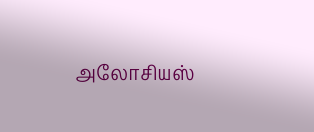அலோசியஸ்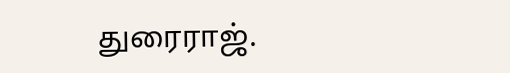துரைராஜ்.